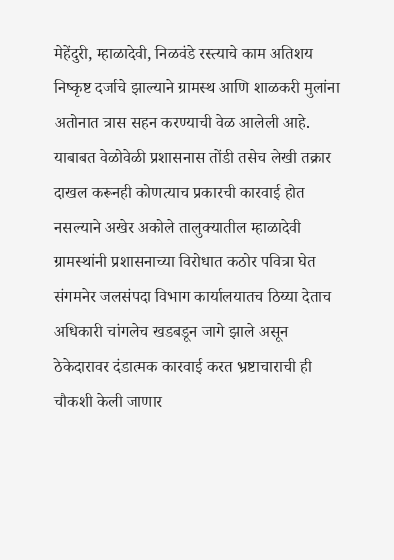मेहेंदुरी, म्हाळादेवी, निळवंडे रस्त्याचे काम अतिशय निष्कृष्ट दर्जाचे झाल्याने ग्रामस्थ आणि शाळकरी मुलांना अतोनात त्रास सहन करण्याची वेळ आलेली आहे. याबाबत वेळोवेळी प्रशासनास तोंडी तसेच लेखी तक्रार दाखल करूनही कोणत्याच प्रकारची कारवाई होत नसल्याने अखेर अकोले तालुक्यातील म्हाळादेवी ग्रामस्थांनी प्रशासनाच्या विरोधात कठोर पवित्रा घेत संगमनेर जलसंपदा विभाग कार्यालयातच ठिय्या देताच अधिकारी चांगलेच खडबडून जागे झाले असून ठेकेदारावर दंडात्मक कारवाई करत भ्रष्टाचाराची ही चौकशी केली जाणार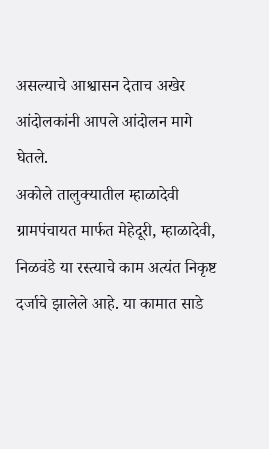असल्याचे आश्वासन देताच अखेर आंदोलकांनी आपले आंदोलन मागे घेतले.
अकोले तालुक्यातील म्हाळादेवी ग्रामपंचायत मार्फत मेहेदूरी, म्हाळादेवी, निळवंडे या रस्त्याचे काम अत्यंत निकृष्ट दर्जाचे झालेले आहे. या कामात साडे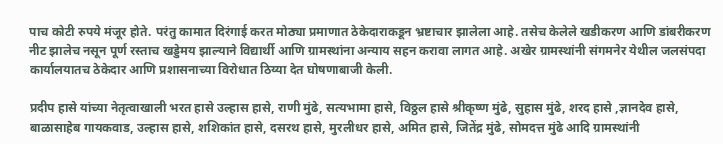पाच कोटी रुपये मंजूर होते. परंतु कामात दिरंगाई करत मोठ्या प्रमाणात ठेकेदाराकडून भ्रष्टाचार झालेला आहे. तसेच केलेले खडीकरण आणि डांबरीकरण नीट झालेच नसून पूर्ण रस्ताच खड्डेमय झाल्याने विद्यार्थी आणि ग्रामस्थांना अन्याय सहन करावा लागत आहे. अखेर ग्रामस्थांनी संगमनेर येथील जलसंपदा कार्यालयातच ठेकेदार आणि प्रशासनाच्या विरोधात ठिय्या देत घोषणाबाजी केली.

प्रदीप हासे यांच्या नेतृत्वाखाली भरत हासे उल्हास हासे, राणी मुंढे, सत्यभामा हासे, विठ्ठल हासे श्रीकृष्ण मुंढे, सुहास मुंढे, शरद हासे ,ज्ञानदेव हासे, बाळासाहेब गायकवाड, उल्हास हासे, शशिकांत हासे, दसरथ हासे, मुरलीधर हासे, अमित हासे, जितेंद्र मुंढे, सोमदत्त मुंढे आदि ग्रामस्थांनी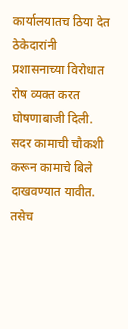कार्यालयातच ठिया देत ठेकेदारांनी प्रशासनाच्या विरोधात रोष व्यक्त करत घोषणाबाजी दिली.
सदर कामाची चौकशी करून कामाचे बिले दाखवण्यात यावीत. तसेच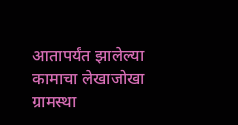आतापर्यंत झालेल्या कामाचा लेखाजोखा ग्रामस्था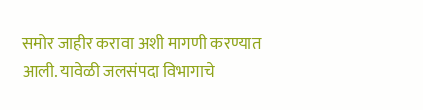समोर जाहीर करावा अशी मागणी करण्यात आली. यावेळी जलसंपदा विभागाचे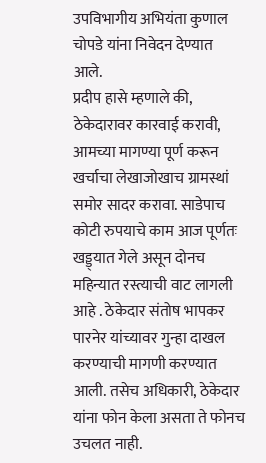उपविभागीय अभियंता कुणाल चोपडे यांना निवेदन देण्यात आले.
प्रदीप हासे म्हणाले की, ठेकेदारावर कारवाई करावी, आमच्या मागण्या पूर्ण करून खर्चाचा लेखाजोखाच ग्रामस्थां समोर सादर करावा. साडेपाच कोटी रुपयाचे काम आज पूर्णतः खड्ड्यात गेले असून दोनच महिन्यात रस्त्याची वाट लागली आहे . ठेकेदार संतोष भापकर पारनेर यांच्यावर गुन्हा दाखल करण्याची मागणी करण्यात आली. तसेच अधिकारी, ठेकेदार यांना फोन केला असता ते फोनच उचलत नाही.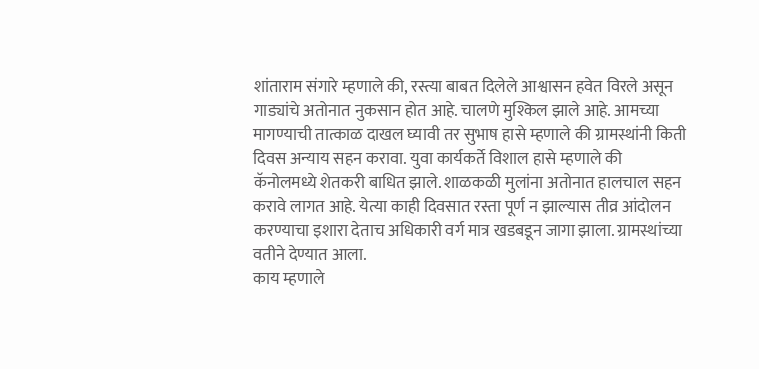शांताराम संगारे म्हणाले की, रस्त्या बाबत दिलेले आश्वासन हवेत विरले असून गाड्यांचे अतोनात नुकसान होत आहे. चालणे मुश्किल झाले आहे. आमच्या मागण्याची तात्काळ दाखल घ्यावी तर सुभाष हासे म्हणाले की ग्रामस्थांनी किती दिवस अन्याय सहन करावा. युवा कार्यकर्ते विशाल हासे म्हणाले की कॅनोलमध्ये शेतकरी बाधित झाले. शाळकळी मुलांना अतोनात हालचाल सहन करावे लागत आहे. येत्या काही दिवसात रस्ता पूर्ण न झाल्यास तीव्र आंदोलन करण्याचा इशारा देताच अधिकारी वर्ग मात्र खडबडून जागा झाला. ग्रामस्थांच्या वतीने देण्यात आला.
काय म्हणाले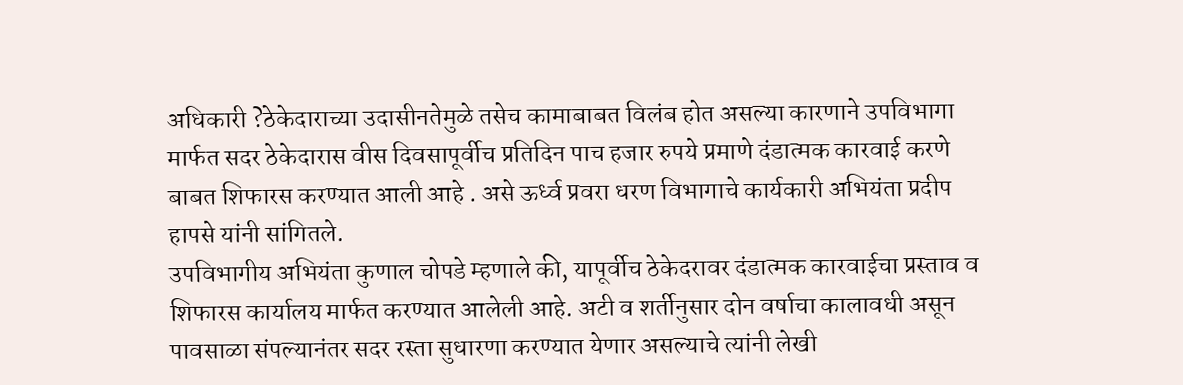अधिकारी ?ठेकेदाराच्या उदासीनतेमुळे तसेच कामाबाबत विलंब होत असल्या कारणाने उपविभागा मार्फत सदर ठेकेदारास वीस दिवसापूर्वीच प्रतिदिन पाच हजार रुपये प्रमाणे दंडात्मक कारवाई करणे बाबत शिफारस करण्यात आली आहे . असे ऊर्ध्व प्रवरा धरण विभागाचे कार्यकारी अभियंता प्रदीप हापसे यांनी सांगितले.
उपविभागीय अभियंता कुणाल चोपडे म्हणाले की, यापूर्वीच ठेकेदरावर दंडात्मक कारवाईचा प्रस्ताव व शिफारस कार्यालय मार्फत करण्यात आलेली आहे. अटी व शर्तीनुसार दोन वर्षाचा कालावधी असून पावसाळा संपल्यानंतर सदर रस्ता सुधारणा करण्यात येणार असल्याचे त्यांनी लेखी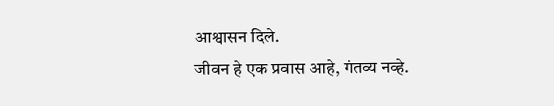आश्वासन दिले.
जीवन हे एक प्रवास आहे, गंतव्य नव्हे.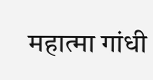महात्मा गांधी